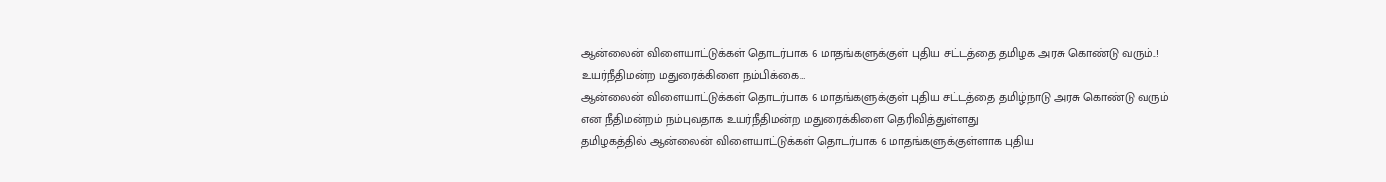ஆன்லைன் விளையாட்டுக்கள் தொடர்பாக 6 மாதங்களுக்குள் புதிய சட்டத்தை தமிழக அரசு கொண்டு வரும்..! உயர்நீதிமன்ற மதுரைக்கிளை நம்பிக்கை…
ஆன்லைன் விளையாட்டுக்கள் தொடர்பாக 6 மாதங்களுக்குள் புதிய சட்டத்தை தமிழ்நாடு அரசு கொண்டு வரும் என நீதிமன்றம் நம்புவதாக உயர்நீதிமன்ற மதுரைக்கிளை தெரிவித்துள்ளது
தமிழகத்தில் ஆன்லைன் விளையாட்டுக்கள் தொடர்பாக 6 மாதங்களுக்குள்ளாக புதிய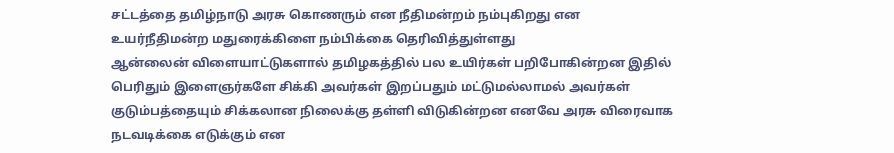சட்டத்தை தமிழ்நாடு அரசு கொணரும் என நீதிமன்றம் நம்புகிறது என உயர்நீதிமன்ற மதுரைக்கிளை நம்பிக்கை தெரிவித்துள்ளது
ஆன்லைன் விளையாட்டுகளால் தமிழகத்தில் பல உயிர்கள் பறிபோகின்றன இதில் பெரிதும் இளைஞர்களே சிக்கி அவர்கள் இறப்பதும் மட்டுமல்லாமல் அவர்கள் குடும்பத்தையும் சிக்கலான நிலைக்கு தள்ளி விடுகின்றன எனவே அரசு விரைவாக நடவடிக்கை எடுக்கும் என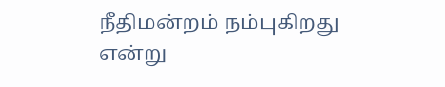நீதிமன்றம் நம்புகிறது என்று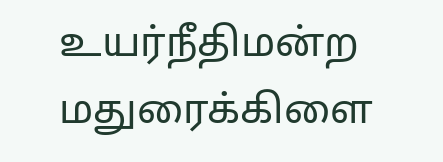உயர்நீதிமன்ற மதுரைக்கிளை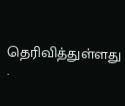தெரிவித்துள்ளது .